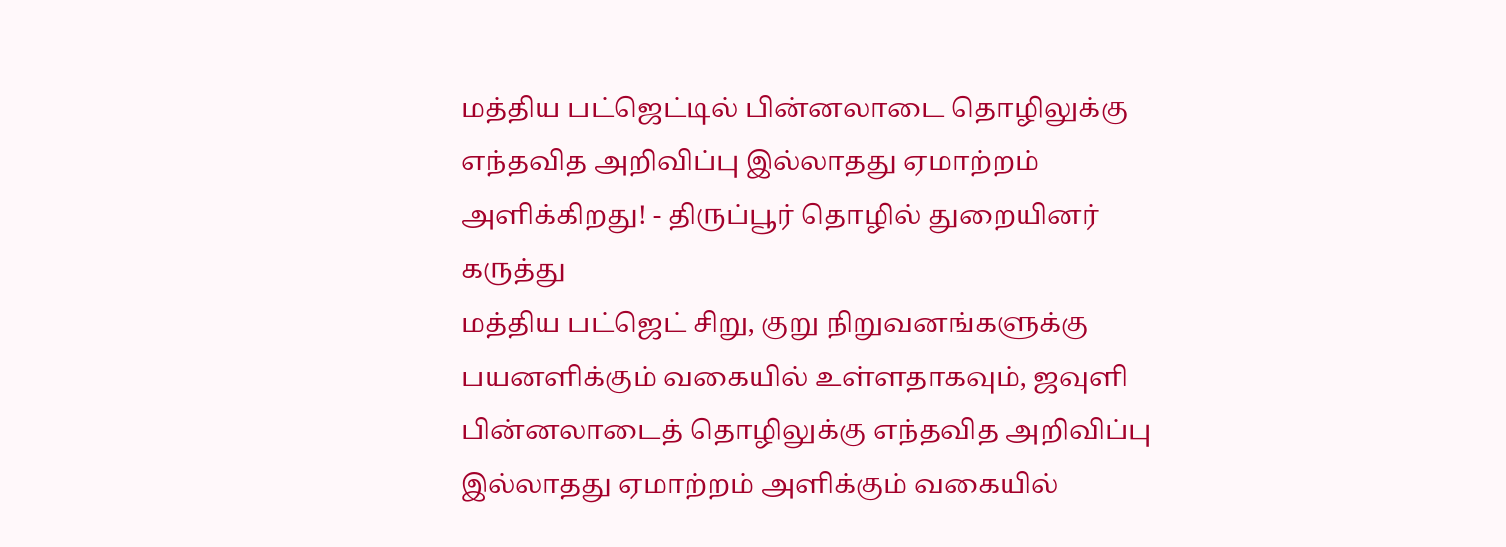மத்திய பட்ஜெட்டில் பின்னலாடை தொழிலுக்கு எந்தவித அறிவிப்பு இல்லாதது ஏமாற்றம் அளிக்கிறது! - திருப்பூர் தொழில் துறையினர் கருத்து
மத்திய பட்ஜெட் சிறு, குறு நிறுவனங்களுக்கு பயனளிக்கும் வகையில் உள்ளதாகவும், ஜவுளி பின்னலாடைத் தொழிலுக்கு எந்தவித அறிவிப்பு இல்லாதது ஏமாற்றம் அளிக்கும் வகையில்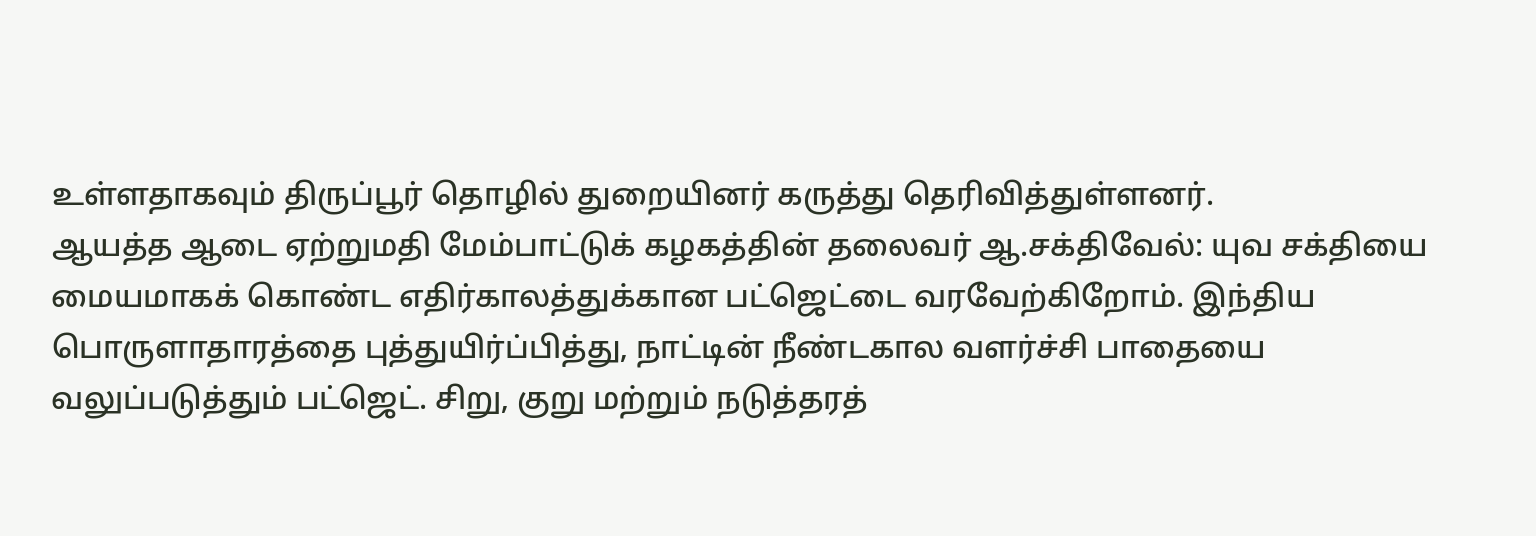உள்ளதாகவும் திருப்பூர் தொழில் துறையினர் கருத்து தெரிவித்துள்ளனர்.
ஆயத்த ஆடை ஏற்றுமதி மேம்பாட்டுக் கழகத்தின் தலைவர் ஆ.சக்திவேல்: யுவ சக்தியை மையமாகக் கொண்ட எதிர்காலத்துக்கான பட்ஜெட்டை வரவேற்கிறோம். இந்திய பொருளாதாரத்தை புத்துயிர்ப்பித்து, நாட்டின் நீண்டகால வளர்ச்சி பாதையை வலுப்படுத்தும் பட்ஜெட். சிறு, குறு மற்றும் நடுத்தரத்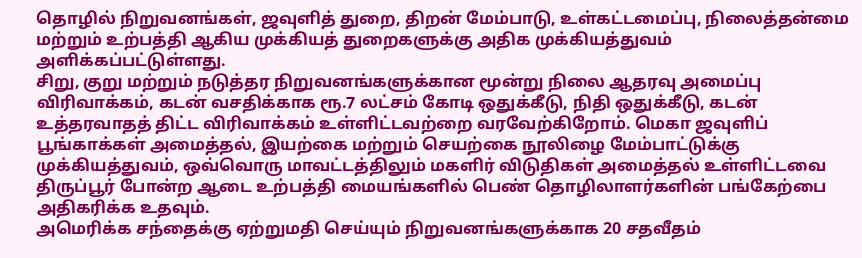தொழில் நிறுவனங்கள், ஜவுளித் துறை, திறன் மேம்பாடு, உள்கட்டமைப்பு, நிலைத்தன்மை மற்றும் உற்பத்தி ஆகிய முக்கியத் துறைகளுக்கு அதிக முக்கியத்துவம் அளிக்கப்பட்டுள்ளது.
சிறு, குறு மற்றும் நடுத்தர நிறுவனங்களுக்கான மூன்று நிலை ஆதரவு அமைப்பு விரிவாக்கம், கடன் வசதிக்காக ரூ.7 லட்சம் கோடி ஒதுக்கீடு, நிதி ஒதுக்கீடு, கடன் உத்தரவாதத் திட்ட விரிவாக்கம் உள்ளிட்டவற்றை வரவேற்கிறோம். மெகா ஜவுளிப் பூங்காக்கள் அமைத்தல், இயற்கை மற்றும் செயற்கை நூலிழை மேம்பாட்டுக்கு முக்கியத்துவம், ஒவ்வொரு மாவட்டத்திலும் மகளிர் விடுதிகள் அமைத்தல் உள்ளிட்டவை திருப்பூர் போன்ற ஆடை உற்பத்தி மையங்களில் பெண் தொழிலாளர்களின் பங்கேற்பை அதிகரிக்க உதவும்.
அமெரிக்க சந்தைக்கு ஏற்றுமதி செய்யும் நிறுவனங்களுக்காக 20 சதவீதம்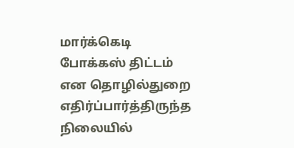மார்க்கெடி போக்கஸ் திட்டம் என தொழில்துறை எதிர்ப்பார்த்திருந்த நிலையில்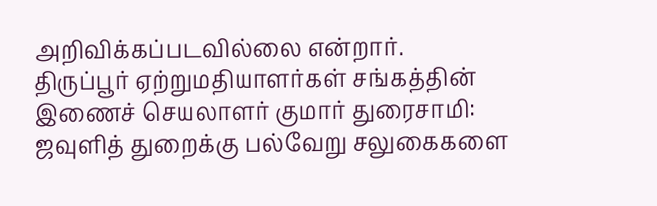அறிவிக்கப்படவில்லை என்றார்.
திருப்பூர் ஏற்றுமதியாளர்கள் சங்கத்தின் இணைச் செயலாளர் குமார் துரைசாமி: ஜவுளித் துறைக்கு பல்வேறு சலுகைகளை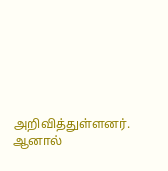அறிவித்துள்ளனர். ஆனால்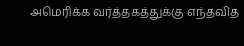அமெரிக்க வர்த்தகத்துக்கு எந்தவித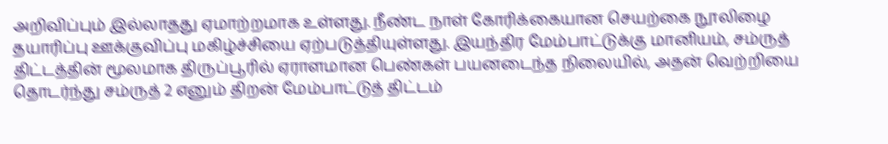அறிவிப்பும் இல்லாதது ஏமாற்றமாக உள்ளது. நீண்ட நாள் கோரிக்கையான செயற்கை நூலிழை தயாரிப்பு ஊக்குவிப்பு மகிழ்ச்சியை ஏற்படுத்தியுள்ளது. இயந்திர மேம்பாட்டுக்கு மானியம், சம்ருத் திட்டத்தின் மூலமாக திருப்பூரில் ஏராளமான பெண்கள் பயனடைந்த நிலையில், அதன் வெற்றியை தொடர்ந்து சம்ருத் 2 எனும் திறன் மேம்பாட்டுத் திட்டம்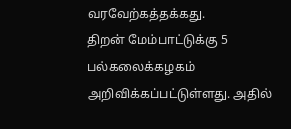வரவேற்கத்தக்கது.
திறன் மேம்பாட்டுக்கு 5 பல்கலைக்கழகம் அறிவிக்கப்பட்டுள்ளது. அதில்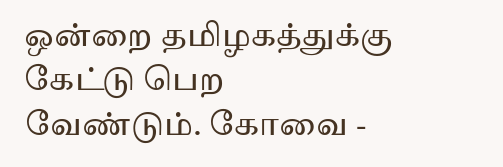ஒன்றை தமிழகத்துக்கு கேட்டு பெற வேண்டும். கோவை -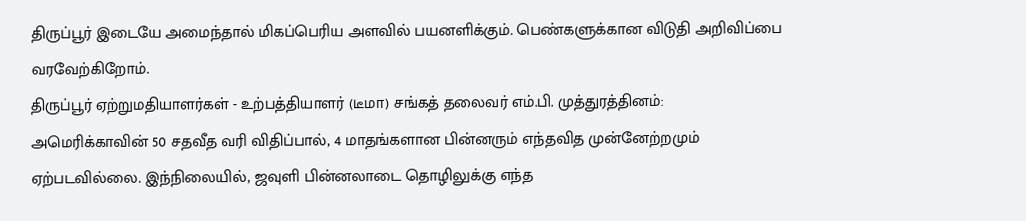திருப்பூர் இடையே அமைந்தால் மிகப்பெரிய அளவில் பயனளிக்கும். பெண்களுக்கான விடுதி அறிவிப்பை வரவேற்கிறோம்.
திருப்பூர் ஏற்றுமதியாளர்கள் - உற்பத்தியாளர் (டீமா) சங்கத் தலைவர் எம்.பி. முத்துரத்தினம்: அமெரிக்காவின் 50 சதவீத வரி விதிப்பால், 4 மாதங்களான பின்னரும் எந்தவித முன்னேற்றமும் ஏற்படவில்லை. இந்நிலையில், ஜவுளி பின்னலாடை தொழிலுக்கு எந்த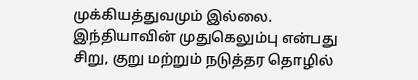முக்கியத்துவமும் இல்லை.
இந்தியாவின் முதுகெலும்பு என்பது சிறு, குறு மற்றும் நடுத்தர தொழில்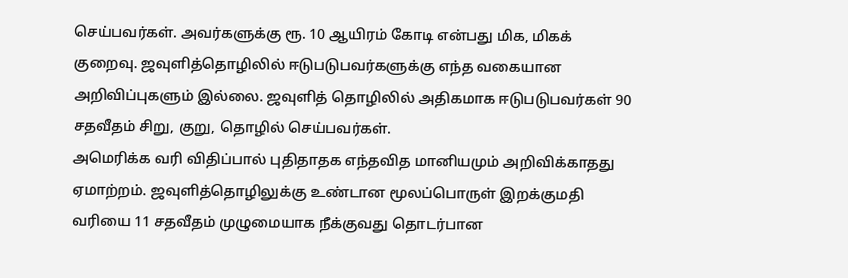செய்பவர்கள். அவர்களுக்கு ரூ. 10 ஆயிரம் கோடி என்பது மிக, மிகக் குறைவு. ஜவுளித்தொழிலில் ஈடுபடுபவர்களுக்கு எந்த வகையான அறிவிப்புகளும் இல்லை. ஜவுளித் தொழிலில் அதிகமாக ஈடுபடுபவர்கள் 90 சதவீதம் சிறு, குறு, தொழில் செய்பவர்கள்.
அமெரிக்க வரி விதிப்பால் புதிதாதக எந்தவித மானியமும் அறிவிக்காதது ஏமாற்றம். ஜவுளித்தொழிலுக்கு உண்டான மூலப்பொருள் இறக்குமதி வரியை 11 சதவீதம் முழுமையாக நீக்குவது தொடர்பான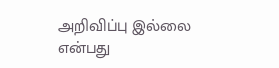அறிவிப்பு இல்லை என்பது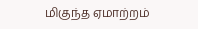மிகுந்த ஏமாற்றம்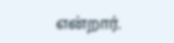என்றார்.